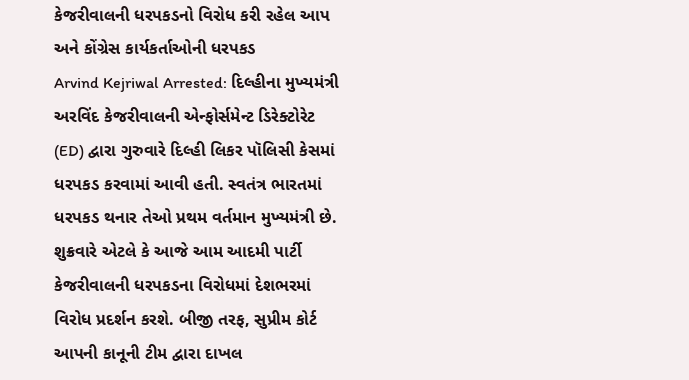કેજરીવાલની ધરપકડનો વિરોધ કરી રહેલ આપ અને કોંગ્રેસ કાર્યકર્તાઓની ધરપકડ
Arvind Kejriwal Arrested: દિલ્હીના મુખ્યમંત્રી અરવિંદ કેજરીવાલની એન્ફોર્સમેન્ટ ડિરેક્ટોરેટ (ED) દ્વારા ગુરુવારે દિલ્હી લિકર પૉલિસી કેસમાં ધરપકડ કરવામાં આવી હતી. સ્વતંત્ર ભારતમાં ધરપકડ થનાર તેઓ પ્રથમ વર્તમાન મુખ્યમંત્રી છે.
શુક્રવારે એટલે કે આજે આમ આદમી પાર્ટી કેજરીવાલની ધરપકડના વિરોધમાં દેશભરમાં વિરોધ પ્રદર્શન કરશે. બીજી તરફ, સુપ્રીમ કોર્ટ આપની કાનૂની ટીમ દ્વારા દાખલ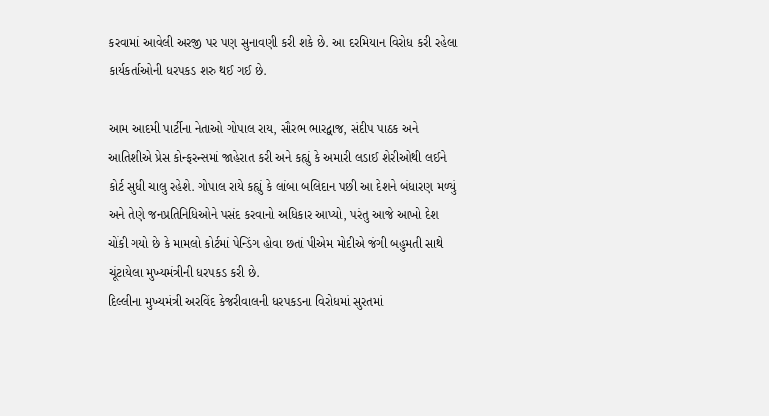કરવામાં આવેલી અરજી પર પણ સુનાવણી કરી શકે છે. આ દરમિયાન વિરોધ કરી રહેલા કાર્યકર્તાઓની ધરપકડ શરુ થઈ ગઈ છે.

આમ આદમી પાર્ટીના નેતાઓ ગોપાલ રાય, સૌરભ ભારદ્વાજ, સંદીપ પાઠક અને આતિશીએ પ્રેસ કોન્ફરન્સમાં જાહેરાત કરી અને કહ્યું કે અમારી લડાઈ શેરીઓથી લઈને કોર્ટ સુધી ચાલુ રહેશે. ગોપાલ રાયે કહ્યું કે લાંબા બલિદાન પછી આ દેશને બંધારણ મળ્યું અને તેણે જનપ્રતિનિધિઓને પસંદ કરવાનો અધિકાર આપ્યો, પરંતુ આજે આખો દેશ ચોંકી ગયો છે કે મામલો કોર્ટમાં પેન્ડિંગ હોવા છતાં પીએમ મોદીએ જંગી બહુમતી સાથે ચૂંટાયેલા મુખ્યમંત્રીની ધરપકડ કરી છે.
દિલ્લીના મુખ્યમંત્રી અરવિંદ કેજરીવાલની ધરપકડના વિરોધમાં સુરતમાં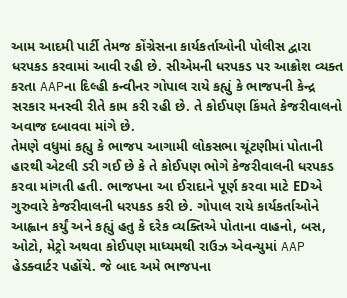આમ આદમી પાર્ટી તેમજ કોંગ્રેસના કાર્યકર્તાઓની પોલીસ દ્વારા ધરપકડ કરવામાં આવી રહી છે. સીએમની ધરપકડ પર આક્રોશ વ્યક્ત કરતા AAPના દિલ્હી કન્વીનર ગોપાલ રાયે કહ્યું કે ભાજપની કેન્દ્ર સરકાર મનસ્વી રીતે કામ કરી રહી છે. તે કોઈપણ કિંમતે કેજરીવાલનો અવાજ દબાવવા માંગે છે.
તેમણે વધુમાં કહ્યુ કે ભાજપ આગામી લોકસભા ચૂંટણીમાં પોતાની હારથી એટલી ડરી ગઈ છે કે તે કોઈપણ ભોગે કેજરીવાલની ધરપકડ કરવા માંગતી હતી. ભાજપના આ ઈરાદાને પૂર્ણ કરવા માટે EDએ ગુરુવારે કેજરીવાલની ધરપકડ કરી છે. ગોપાલ રાયે કાર્યકર્તાઓને આહ્વાન કર્યું અને કહ્યું હતુ કે દરેક વ્યક્તિએ પોતાના વાહનો, બસ, ઓટો, મેટ્રો અથવા કોઈપણ માધ્યમથી રાઉઝ એવન્યુમાં AAP હેડક્વાર્ટર પહોંચે. જે બાદ અમે ભાજપના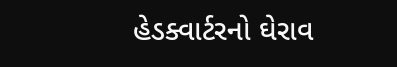હેડક્વાર્ટરનો ઘેરાવ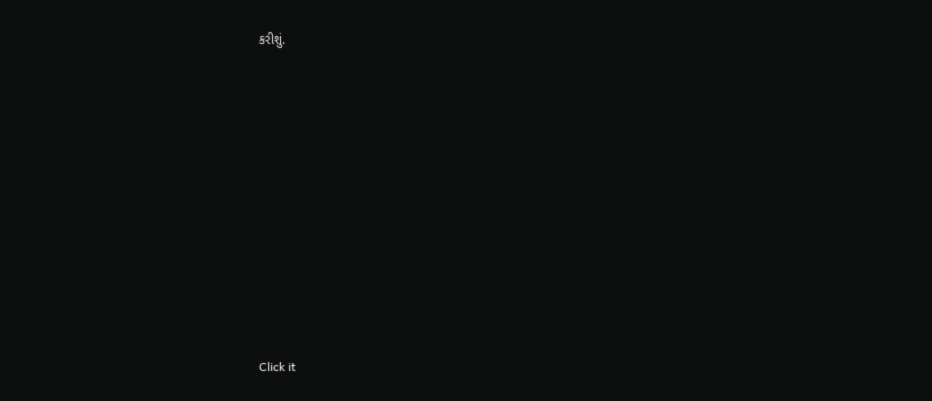કરીશું.












Click it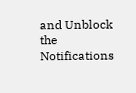and Unblock the Notifications